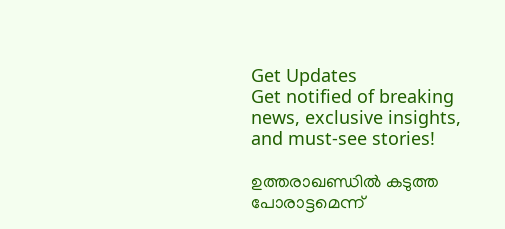Get Updates
Get notified of breaking news, exclusive insights, and must-see stories!

ഉത്തരാഖണ്ഡില്‍ കടുത്ത പോരാട്ടമെന്ന്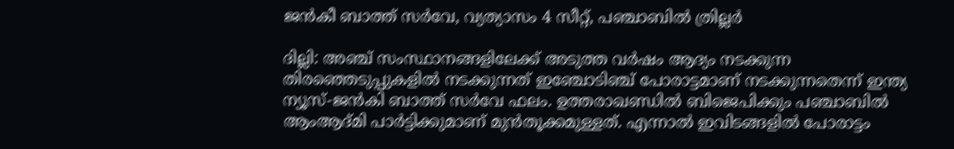ജന്‍കീ ബാത്ത് സര്‍വേ, വ്യത്യാസം 4 സീറ്റ്, പഞ്ചാബില്‍ ത്രില്ലര്‍

ദില്ലി: അഞ്ച് സംസ്ഥാനങ്ങളിലേക്ക് അടുത്ത വര്‍ഷം ആദ്യം നടക്കുന്ന തിരഞ്ഞെടുപ്പുകളില്‍ നടക്കുന്നത് ഇഞ്ചോടിഞ്ച് പോരാട്ടമാണ് നടക്കുന്നതെന്ന് ഇന്ത്യ ന്യൂസ്-ജന്‍കി ബാത്ത് സര്‍വേ ഫലം. ഉത്തരാഖണ്ഡില്‍ ബിജെപിക്കും പഞ്ചാബില്‍ ആംആദ്മി പാര്‍ട്ടിക്കുമാണ് മുന്‍തൂക്കമുള്ളത്. എന്നാല്‍ ഇവിടങ്ങളില്‍ പോരാട്ടം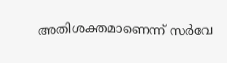അതിശക്തമാണെന്ന് സര്‍വേ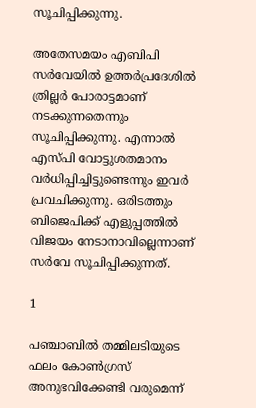സൂചിപ്പിക്കുന്നു.

അതേസമയം എബിപി സര്‍വേയില്‍ ഉത്തര്‍പ്രദേശില്‍ ത്രില്ലര്‍ പോരാട്ടമാണ് നടക്കുന്നതെന്നും സൂചിപ്പിക്കുന്നു. എന്നാല്‍ എസ്പി വോട്ടുശതമാനം വര്‍ധിപ്പിച്ചിട്ടുണ്ടെന്നും ഇവര്‍ പ്രവചിക്കുന്നു. ഒരിടത്തും ബിജെപിക്ക് എളുപ്പത്തില്‍ വിജയം നേടാനാവില്ലെന്നാണ് സര്‍വേ സൂചിപ്പിക്കുന്നത്.

1

പഞ്ചാബില്‍ തമ്മിലടിയുടെ ഫലം കോണ്‍ഗ്രസ് അനുഭവിക്കേണ്ടി വരുമെന്ന്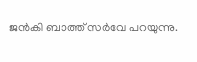ജന്‍കി ബാത്ത് സര്‍വേ പറയുന്നു.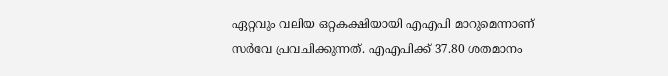ഏറ്റവും വലിയ ഒറ്റകക്ഷിയായി എഎപി മാറുമെന്നാണ് സര്‍വേ പ്രവചിക്കുന്നത്. എഎപിക്ക് 37.80 ശതമാനം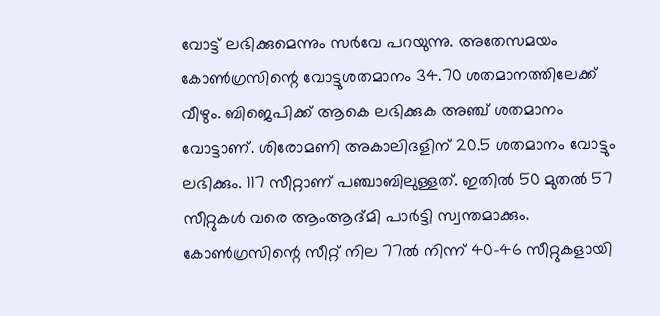വോട്ട് ലഭിക്കുമെന്നും സര്‍വേ പറയുന്നു. അതേസമയം കോണ്‍ഗ്രസിന്റെ വോട്ടുശതമാനം 34.70 ശതമാനത്തിലേക്ക് വീഴും. ബിജെപിക്ക് ആകെ ലഭിക്കുക അഞ്ച് ശതമാനം വോട്ടാണ്. ശിരോമണി അകാലിദളിന് 20.5 ശതമാനം വോട്ടും ലഭിക്കും. 117 സീറ്റാണ് പഞ്ചാബിലുള്ളത്. ഇതില്‍ 50 മുതല്‍ 57 സീറ്റുകള്‍ വരെ ആംആദ്മി പാര്‍ട്ടി സ്വന്തമാക്കും. കോണ്‍ഗ്രസിന്റെ സീറ്റ് നില 77ല്‍ നിന്ന് 40-46 സീറ്റുകളായി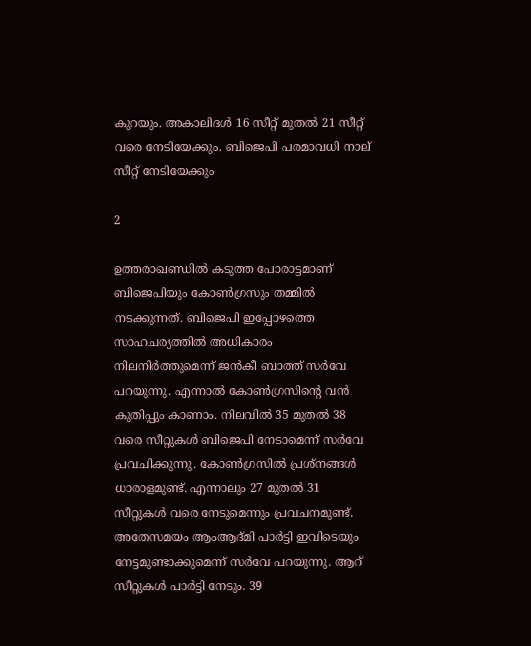കുറയും. അകാലിദള്‍ 16 സീറ്റ് മുതല്‍ 21 സീറ്റ് വരെ നേടിയേക്കും. ബിജെപി പരമാവധി നാല് സീറ്റ് നേടിയേക്കും

2

ഉത്തരാഖണ്ഡില്‍ കടുത്ത പോരാട്ടമാണ് ബിജെപിയും കോണ്‍ഗ്രസും തമ്മില്‍ നടക്കുന്നത്. ബിജെപി ഇപ്പോഴത്തെ സാഹചര്യത്തില്‍ അധികാരം നിലനിര്‍ത്തുമെന്ന് ജന്‍കീ ബാത്ത് സര്‍വേ പറയുന്നു. എന്നാല്‍ കോണ്‍ഗ്രസിന്റെ വന്‍ കുതിപ്പും കാണാം. നിലവില്‍ 35 മുതല്‍ 38 വരെ സീറ്റുകള്‍ ബിജെപി നേടാമെന്ന് സര്‍വേ പ്രവചിക്കുന്നു. കോണ്‍ഗ്രസില്‍ പ്രശ്‌നങ്ങള്‍ ധാരാളമുണ്ട്. എന്നാലും 27 മുതല്‍ 31 സീറ്റുകള്‍ വരെ നേടുമെന്നും പ്രവചനമുണ്ട്. അതേസമയം ആംആദ്മി പാര്‍ട്ടി ഇവിടെയും നേട്ടമുണ്ടാക്കുമെന്ന് സര്‍വേ പറയുന്നു. ആറ് സീറ്റുകള്‍ പാര്‍ട്ടി നേടും. 39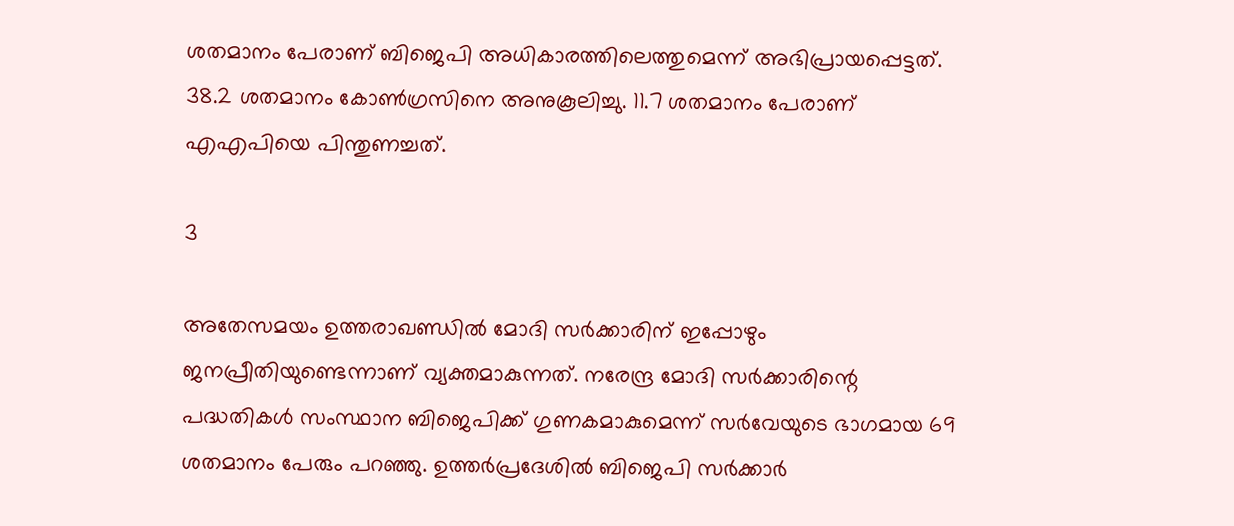ശതമാനം പേരാണ് ബിജെപി അധികാരത്തിലെത്തുമെന്ന് അഭിപ്രായപ്പെട്ടത്. 38.2 ശതമാനം കോണ്‍ഗ്രസിനെ അനുകൂലിച്ചു. 11.7 ശതമാനം പേരാണ് എഎപിയെ പിന്തുണച്ചത്.

3

അതേസമയം ഉത്തരാഖണ്ഡില്‍ മോദി സര്‍ക്കാരിന് ഇപ്പോഴും ജനപ്രീതിയുണ്ടെന്നാണ് വ്യക്തമാകുന്നത്. നരേന്ദ്ര മോദി സര്‍ക്കാരിന്റെ പദ്ധതികള്‍ സംസ്ഥാന ബിജെപിക്ക് ഗുണകമാകുമെന്ന് സര്‍വേയുടെ ഭാഗമായ 69 ശതമാനം പേരും പറഞ്ഞു. ഉത്തര്‍പ്രദേശില്‍ ബിജെപി സര്‍ക്കാര്‍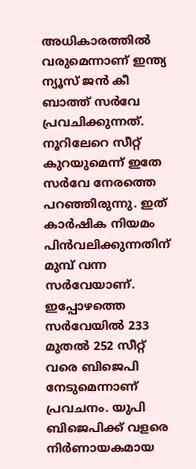അധികാരത്തില്‍ വരുമെന്നാണ് ഇന്ത്യ ന്യൂസ് ജന്‍ കീ ബാത്ത് സര്‍വേ പ്രവചിക്കുന്നത്. നൂറിലേറെ സീറ്റ് കുറയുമെന്ന് ഇതേ സര്‍വേ നേരത്തെ പറഞ്ഞിരുന്നു. ഇത് കാര്‍ഷിക നിയമം പിന്‍വലിക്കുന്നതിന് മുമ്പ് വന്ന സര്‍വേയാണ്. ഇപ്പോഴത്തെ സര്‍വേയില്‍ 233 മുതല്‍ 252 സീറ്റ് വരെ ബിജെപി നേടുമെന്നാണ് പ്രവചനം. യുപി ബിജെപിക്ക് വളരെ നിര്‍ണായകമായ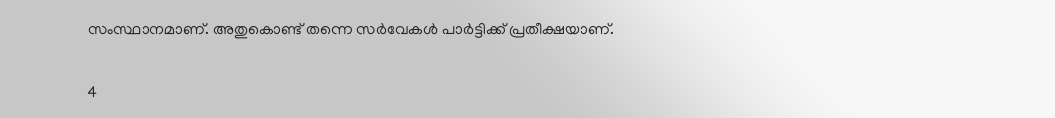സംസ്ഥാനമാണ്. അതുകൊണ്ട് തന്നെ സര്‍വേകള്‍ പാര്‍ട്ടിക്ക് പ്രതീക്ഷയാണ്.

4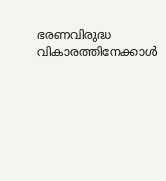ഭരണവിരുദ്ധ വികാരത്തിനേക്കാള്‍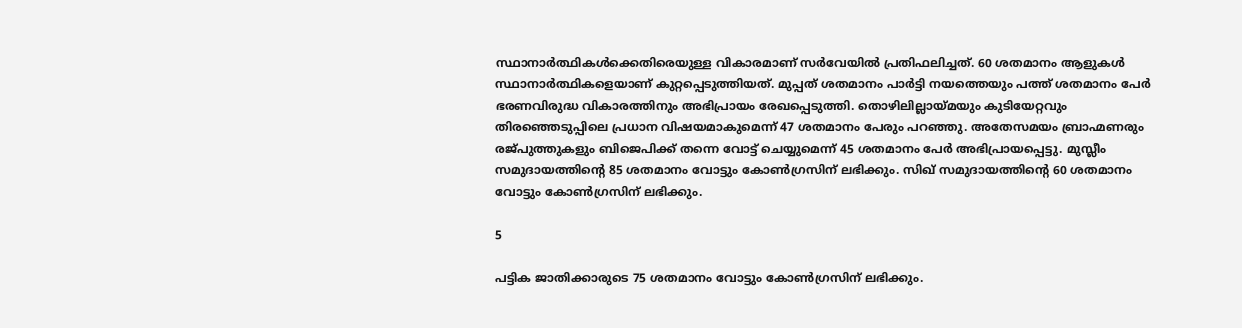സ്ഥാനാര്‍ത്ഥികള്‍ക്കെതിരെയുള്ള വികാരമാണ് സര്‍വേയില്‍ പ്രതിഫലിച്ചത്. 60 ശതമാനം ആളുകള്‍ സ്ഥാനാര്‍ത്ഥികളെയാണ് കുറ്റപ്പെടുത്തിയത്. മുപ്പത് ശതമാനം പാര്‍ട്ടി നയത്തെയും പത്ത് ശതമാനം പേര്‍ ഭരണവിരുദ്ധ വികാരത്തിനും അഭിപ്രായം രേഖപ്പെടുത്തി. തൊഴിലില്ലായ്മയും കുടിയേറ്റവും തിരഞ്ഞെടുപ്പിലെ പ്രധാന വിഷയമാകുമെന്ന് 47 ശതമാനം പേരും പറഞ്ഞു. അതേസമയം ബ്രാഹ്മണരും രജ്പുത്തുകളും ബിജെപിക്ക് തന്നെ വോട്ട് ചെയ്യുമെന്ന് 45 ശതമാനം പേര്‍ അഭിപ്രായപ്പെട്ടു. മുസ്ലീം സമുദായത്തിന്റെ 85 ശതമാനം വോട്ടും കോണ്‍ഗ്രസിന് ലഭിക്കും. സിഖ് സമുദായത്തിന്റെ 60 ശതമാനം വോട്ടും കോണ്‍ഗ്രസിന് ലഭിക്കും.

5

പട്ടിക ജാതിക്കാരുടെ 75 ശതമാനം വോട്ടും കോണ്‍ഗ്രസിന് ലഭിക്കും.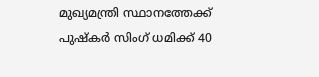മുഖ്യമന്ത്രി സ്ഥാനത്തേക്ക് പുഷ്‌കര്‍ സിംഗ് ധമിക്ക് 40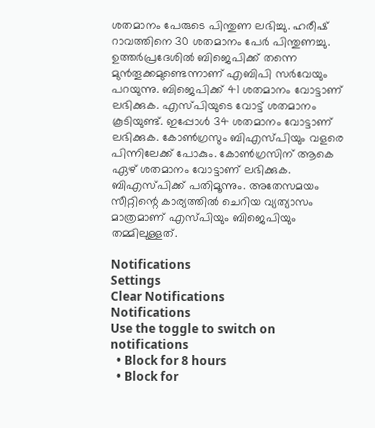ശതമാനം പേരുടെ പിന്തുണ ലഭിച്ചു. ഹരീഷ് റാവത്തിനെ 30 ശതമാനം പേര്‍ പിന്തുണച്ചു. ഉത്തര്‍പ്രദേശില്‍ ബിജെപിക്ക് തന്നെ മുന്‍തൂക്കമുണ്ടെന്നാണ് എബിപി സര്‍വേയും പറയുന്നു. ബിജെപിക്ക് 41 ശതമാനം വോട്ടാണ് ലഭിക്കുക. എസ്പിയുടെ വോട്ട് ശതമാനം കൂടിയുണ്ട്. ഇപ്പോള്‍ 34 ശതമാനം വോട്ടാണ് ലഭിക്കുക. കോണ്‍ഗ്രസും ബിഎസ്പിയും വളരെ പിന്നിലേക്ക് പോകും. കോണ്‍ഗ്രസിന് ആകെ ഏഴ് ശതമാനം വോട്ടാണ് ലഭിക്കുക. ബിഎസ്പിക്ക് പതിമൂന്നും. അതേസമയം സീറ്റിന്റെ കാര്യത്തില്‍ ചെറിയ വ്യത്യാസം മാത്രമാണ് എസ്പിയും ബിജെപിയും തമ്മിലുള്ളത്.

Notifications
Settings
Clear Notifications
Notifications
Use the toggle to switch on notifications
  • Block for 8 hours
  • Block for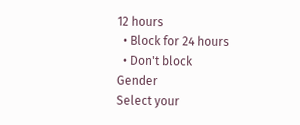12 hours
  • Block for 24 hours
  • Don't block
Gender
Select your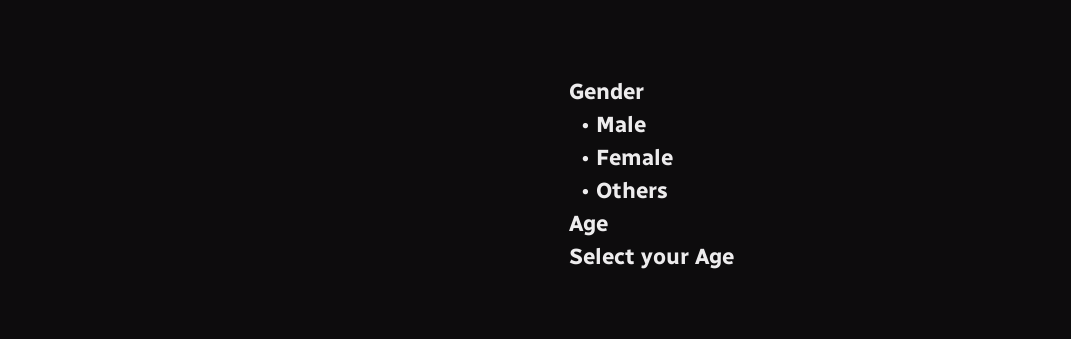Gender
  • Male
  • Female
  • Others
Age
Select your Age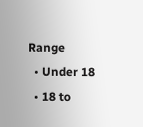Range
  • Under 18
  • 18 to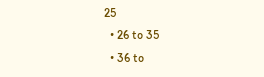25
  • 26 to 35
  • 36 to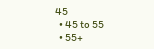45
  • 45 to 55
  • 55+